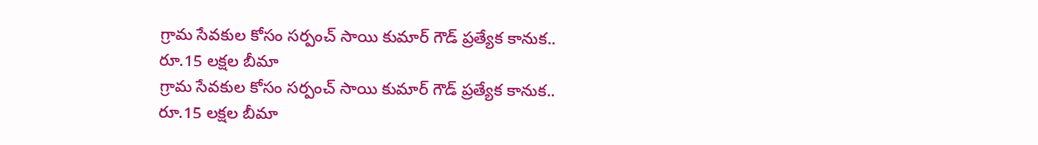గ్రామ సేవకుల కోసం సర్పంచ్ సాయి కుమార్ గౌడ్ ప్రత్యేక కానుక.. రూ.15 లక్షల బీమా
గ్రామ సేవకుల కోసం సర్పంచ్ సాయి కుమార్ గౌడ్ ప్రత్యేక కానుక.. రూ.15 లక్షల బీమా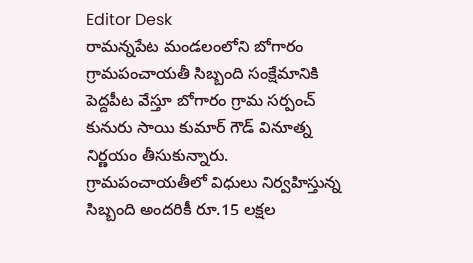Editor Desk
రామన్నపేట మండలంలోని బోగారం గ్రామపంచాయతీ సిబ్బంది సంక్షేమానికి పెద్దపీట వేస్తూ బోగారం గ్రామ సర్పంచ్ కునురు సాయి కుమార్ గౌడ్ వినూత్న నిర్ణయం తీసుకున్నారు. గ్రామపంచాయతీలో విధులు నిర్వహిస్తున్న సిబ్బంది అందరికీ రూ.15 లక్షల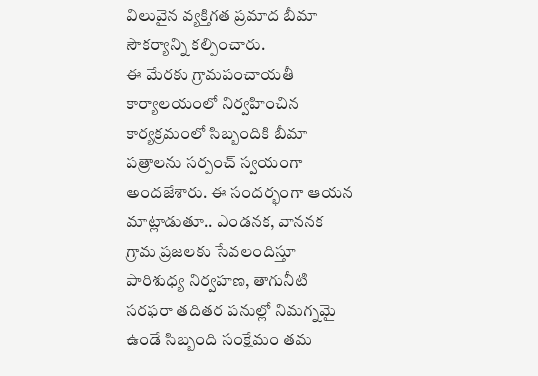విలువైన వ్యక్తిగత ప్రమాద బీమా సౌకర్యాన్ని కల్పించారు.
ఈ మేరకు గ్రామపంచాయతీ కార్యాలయంలో నిర్వహించిన కార్యక్రమంలో సిబ్బందికి బీమా పత్రాలను సర్పంచ్ స్వయంగా అందజేశారు. ఈ సందర్భంగా ఆయన మాట్లాడుతూ.. ఎండనక, వాననక గ్రామ ప్రజలకు సేవలందిస్తూ పారిశుధ్య నిర్వహణ, తాగునీటి సరఫరా తదితర పనుల్లో నిమగ్నమై ఉండే సిబ్బంది సంక్షేమం తమ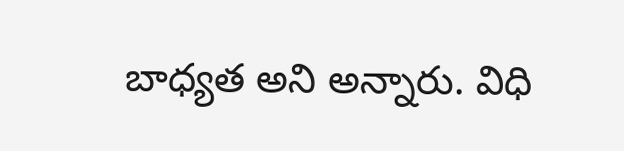బాధ్యత అని అన్నారు. విధి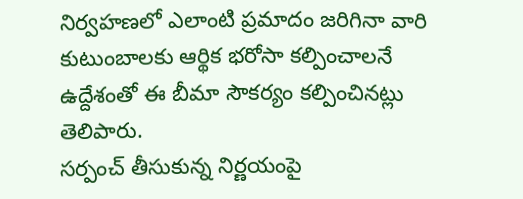నిర్వహణలో ఎలాంటి ప్రమాదం జరిగినా వారి కుటుంబాలకు ఆర్థిక భరోసా కల్పించాలనే ఉద్దేశంతో ఈ బీమా సౌకర్యం కల్పించినట్లు తెలిపారు.
సర్పంచ్ తీసుకున్న నిర్ణయంపై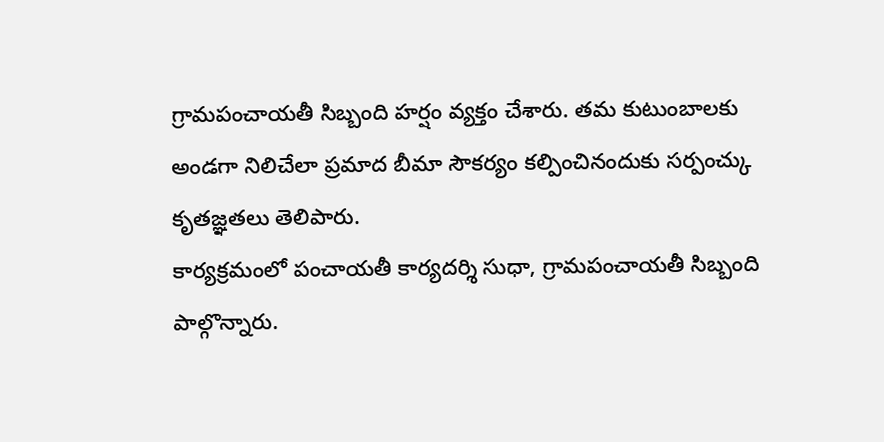గ్రామపంచాయతీ సిబ్బంది హర్షం వ్యక్తం చేశారు. తమ కుటుంబాలకు అండగా నిలిచేలా ప్రమాద బీమా సౌకర్యం కల్పించినందుకు సర్పంచ్కు కృతజ్ఞతలు తెలిపారు.
కార్యక్రమంలో పంచాయతీ కార్యదర్శి సుధా, గ్రామపంచాయతీ సిబ్బంది పాల్గొన్నారు.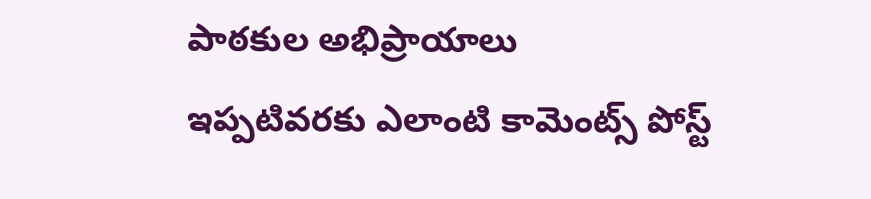పాఠకుల అభిప్రాయాలు
ఇప్పటివరకు ఎలాంటి కామెంట్స్ పోస్ట్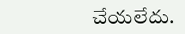చేయలేదు.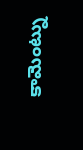కామెంట్ను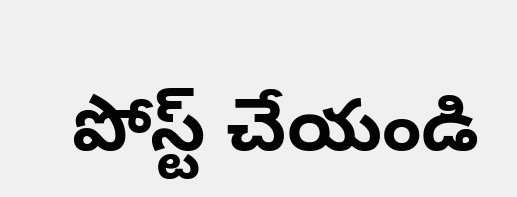పోస్ట్ చేయండి